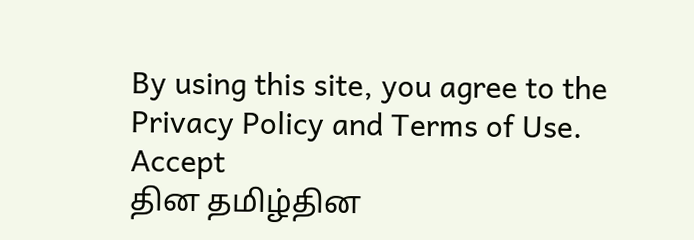By using this site, you agree to the Privacy Policy and Terms of Use.
Accept
தின தமிழ்தின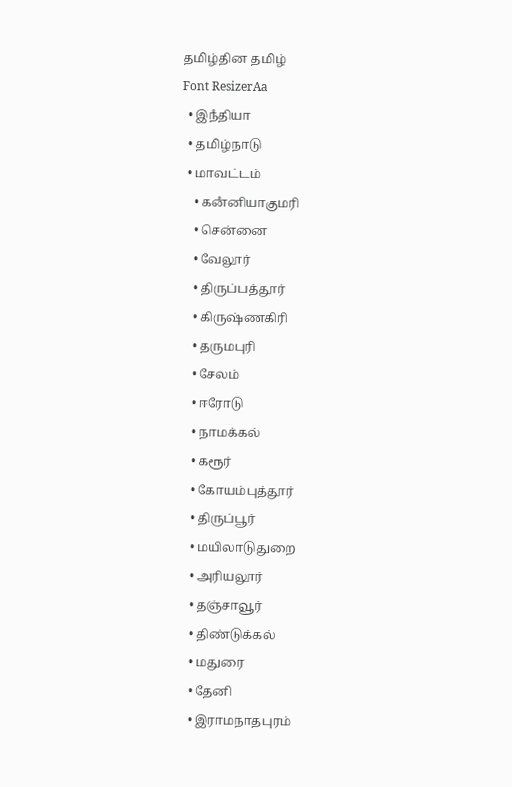தமிழ்தின தமிழ்
Font ResizerAa
  • இநஂதியா
  • தமிழ்நாடு
  • மாவட்டம்
    • கனஂனியாகுமரி
    • சென்னை
    • வேலூர்
    • திருப்பத்தூர்
    • கிருஷ்ணகிரி
    • தருமபுரி
    • சேலம்
    • ஈரோடு
    • நாமக்கல்
    • கரூர்
    • கோயம்புத்தூர்
    • திருப்பூர்
    • மயிலாடுதுறை
    • அரியலூர்
    • தஞ்சாவூர்
    • திண்டுக்கல்
    • மதுரை
    • தேனி
    • இராமநாதபுரம்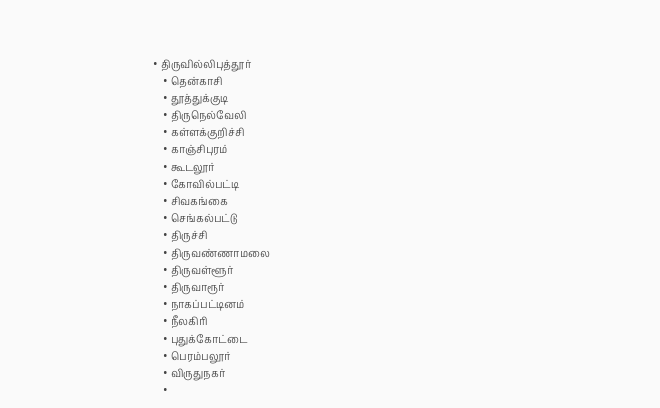• திருவில்லிபுத்தூர்
    • தென்காசி
    • தூத்துக்குடி
    • திருநெல்வேலி
    • கள்ளக்குறிச்சி
    • காஞ்சிபுரம்
    • கூடலூர்
    • கோவில்பட்டி
    • சிவகங்கை
    • செங்கல்பட்டு
    • திருச்சி
    • திருவண்ணாமலை
    • திருவள்ளூர்
    • திருவாரூர்
    • நாகப்பட்டினம்
    • நீலகிரி
    • புதுக்கோட்டை
    • பெரம்பலூர்
    • விருதுநகர்
    •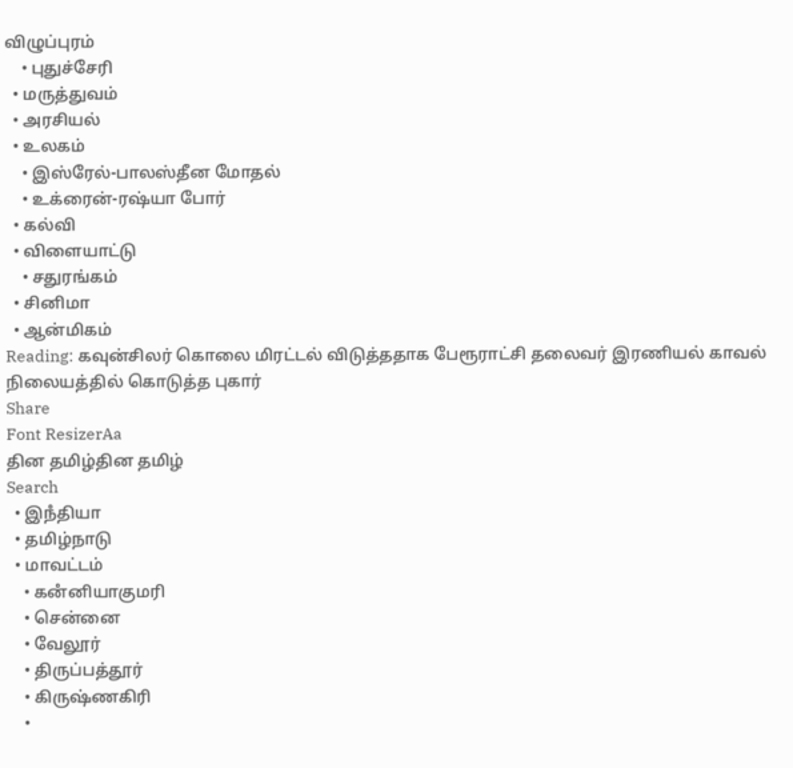விழுப்புரம்
    • புதுச்சேரி
  • மருத்துவம்
  • அரசியல்
  • உலகம்
    • இஸ்ரேல்-பாலஸ்தீன மோதல்
    • உக்ரைன்-ரஷ்யா போர்
  • கல்வி
  • விளையாட்டு
    • சதுரங்கம்
  • சினிமா
  • ஆன்மிகம்
Reading: கவுன்சிலர் கொலை மிரட்டல் விடுத்ததாக பேரூராட்சி தலைவர் இரணியல் காவல் நிலையத்தில் கொடுத்த புகார்
Share
Font ResizerAa
தின தமிழ்தின தமிழ்
Search
  • இநஂதியா
  • தமிழ்நாடு
  • மாவட்டம்
    • கனஂனியாகுமரி
    • சென்னை
    • வேலூர்
    • திருப்பத்தூர்
    • கிருஷ்ணகிரி
    •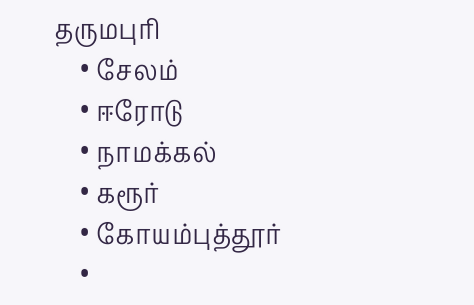தருமபுரி
    • சேலம்
    • ஈரோடு
    • நாமக்கல்
    • கரூர்
    • கோயம்புத்தூர்
    •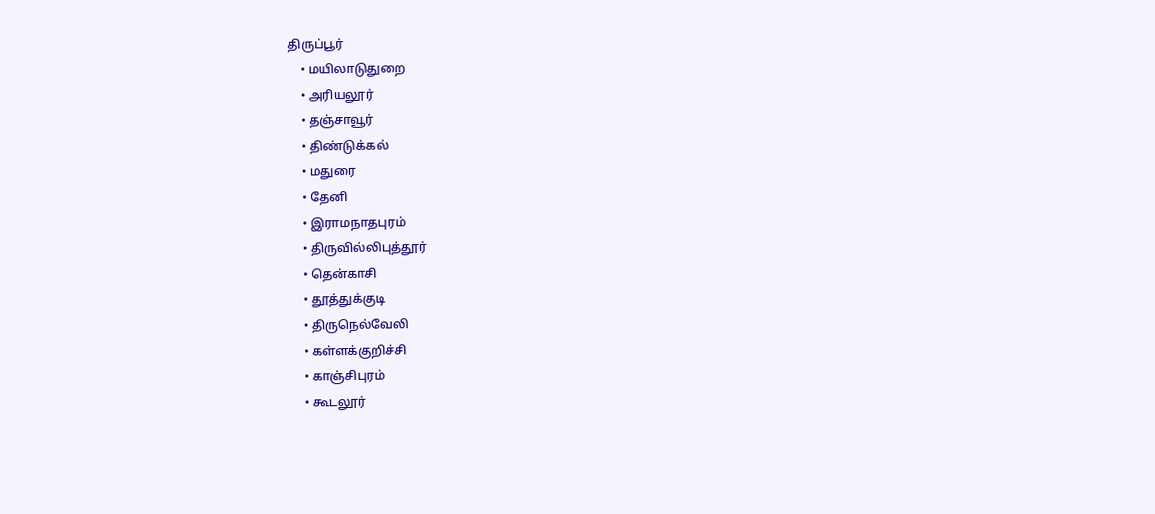திருப்பூர்
    • மயிலாடுதுறை
    • அரியலூர்
    • தஞ்சாவூர்
    • திண்டுக்கல்
    • மதுரை
    • தேனி
    • இராமநாதபுரம்
    • திருவில்லிபுத்தூர்
    • தென்காசி
    • தூத்துக்குடி
    • திருநெல்வேலி
    • கள்ளக்குறிச்சி
    • காஞ்சிபுரம்
    • கூடலூர்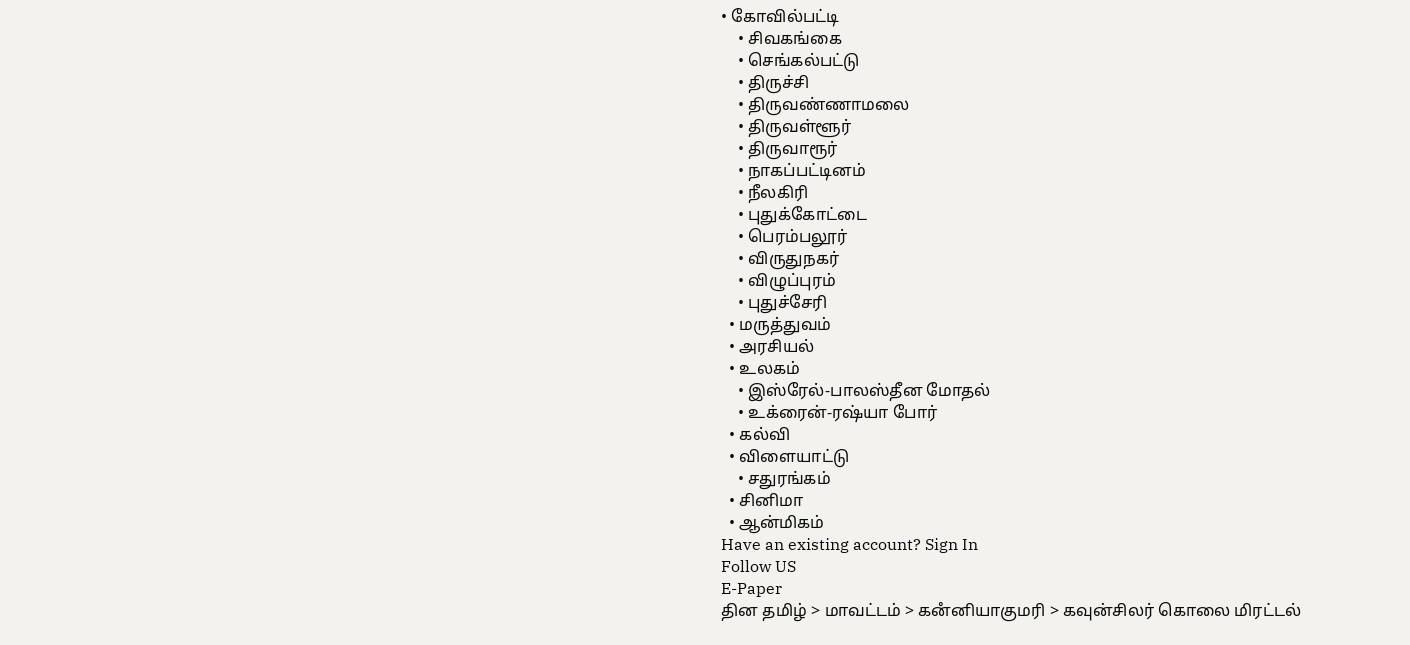• கோவில்பட்டி
    • சிவகங்கை
    • செங்கல்பட்டு
    • திருச்சி
    • திருவண்ணாமலை
    • திருவள்ளூர்
    • திருவாரூர்
    • நாகப்பட்டினம்
    • நீலகிரி
    • புதுக்கோட்டை
    • பெரம்பலூர்
    • விருதுநகர்
    • விழுப்புரம்
    • புதுச்சேரி
  • மருத்துவம்
  • அரசியல்
  • உலகம்
    • இஸ்ரேல்-பாலஸ்தீன மோதல்
    • உக்ரைன்-ரஷ்யா போர்
  • கல்வி
  • விளையாட்டு
    • சதுரங்கம்
  • சினிமா
  • ஆன்மிகம்
Have an existing account? Sign In
Follow US
E-Paper
தின தமிழ் > மாவட்டம் > கனஂனியாகுமரி > கவுன்சிலர் கொலை மிரட்டல்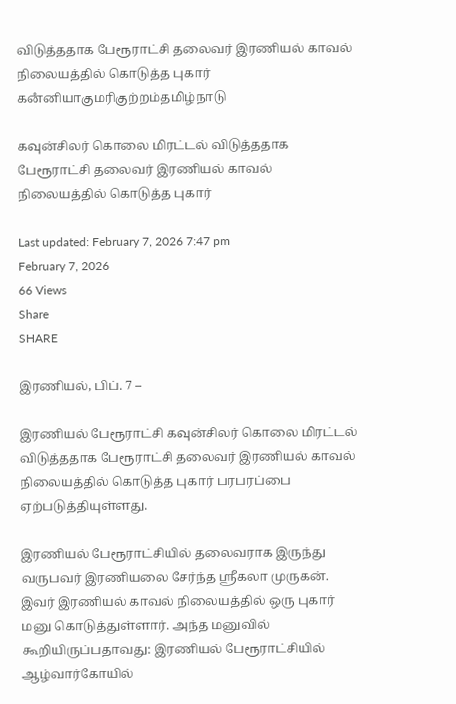விடுத்ததாக பேரூராட்சி தலைவர் இரணியல் காவல் நிலையத்தில் கொடுத்த புகார்
கனஂனியாகுமரிகுற்றம்தமிழ்நாடு

கவுன்சிலர் கொலை மிரட்டல் விடுத்ததாக பேரூராட்சி தலைவர் இரணியல் காவல் நிலையத்தில் கொடுத்த புகார்

Last updated: February 7, 2026 7:47 pm
February 7, 2026
66 Views
Share
SHARE

இரணியல், பிப். 7 –

இரணியல் பேரூராட்சி கவுன்சிலர் கொலை மிரட்டல் விடுத்ததாக பேரூராட்சி தலைவர் இரணியல் காவல் நிலையத்தில் கொடுத்த புகார் பரபரப்பை ஏற்படுத்தியுள்ளது.

இரணியல் பேரூராட்சியில் தலைவராக இருந்து வருபவர் இரணியலை சேர்ந்த ஸ்ரீகலா முருகன். இவர் இரணியல் காவல் நிலையத்தில் ஒரு புகார் மனு கொடுத்துள்ளார். அந்த மனுவில் கூறியிருப்பதாவது: இரணியல் பேரூராட்சியில் ஆழ்வார்கோயில்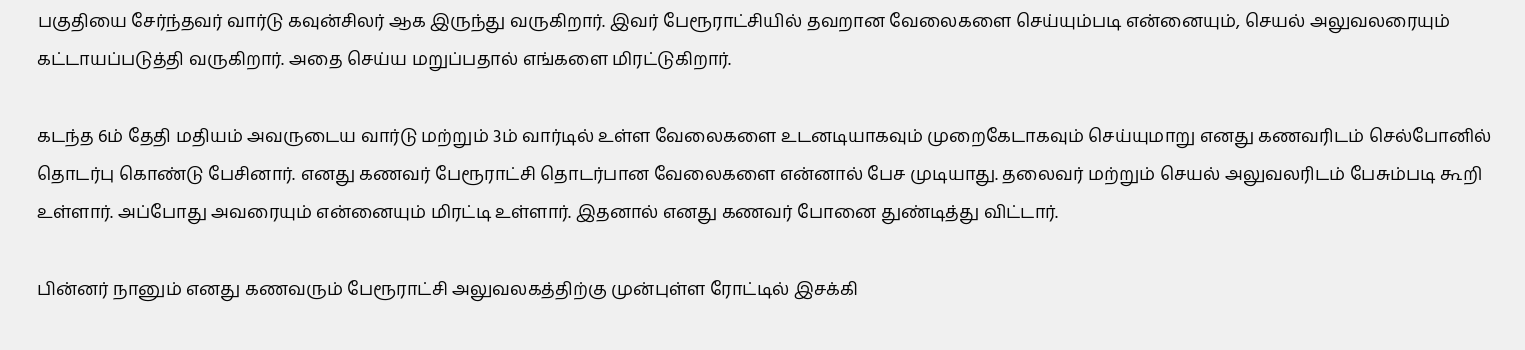பகுதியை சேர்ந்தவர் வார்டு கவுன்சிலர் ஆக இருந்து வருகிறார். இவர் பேரூராட்சியில் தவறான வேலைகளை செய்யும்படி என்னையும், செயல் அலுவலரையும் கட்டாயப்படுத்தி வருகிறார். அதை செய்ய மறுப்பதால் எங்களை மிரட்டுகிறார்.

கடந்த 6ம் தேதி மதியம் அவருடைய வார்டு மற்றும் 3ம் வார்டில் உள்ள வேலைகளை உடனடியாகவும் முறைகேடாகவும் செய்யுமாறு எனது கணவரிடம் செல்போனில் தொடர்பு கொண்டு பேசினார். எனது கணவர் பேரூராட்சி தொடர்பான வேலைகளை என்னால் பேச முடியாது. தலைவர் மற்றும் செயல் அலுவலரிடம் பேசும்படி கூறி உள்ளார். அப்போது அவரையும் என்னையும் மிரட்டி உள்ளார். இதனால் எனது கணவர் போனை துண்டித்து விட்டார்.

பின்னர் நானும் எனது கணவரும் பேரூராட்சி அலுவலகத்திற்கு முன்புள்ள ரோட்டில் இசக்கி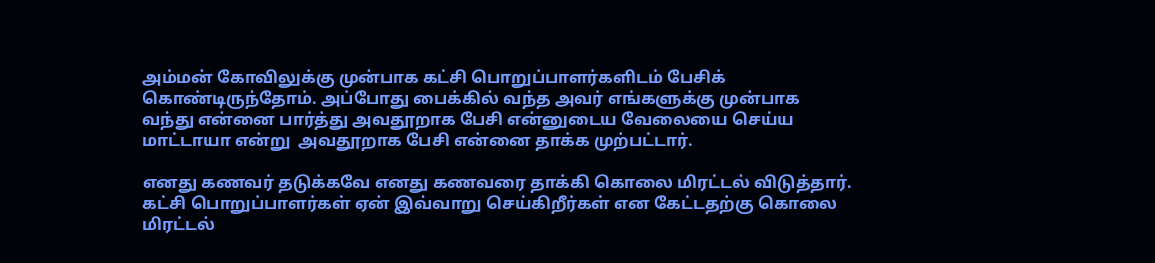அம்மன் கோவிலுக்கு முன்பாக கட்சி பொறுப்பாளர்களிடம் பேசிக் கொண்டிருந்தோம். அப்போது பைக்கில் வந்த அவர் எங்களுக்கு முன்பாக வந்து என்னை பார்த்து அவதூறாக பேசி என்னுடைய வேலையை செய்ய மாட்டாயா என்று  அவதூறாக பேசி என்னை தாக்க முற்பட்டார்.

எனது கணவர் தடுக்கவே எனது கணவரை தாக்கி கொலை மிரட்டல் விடுத்தார். கட்சி பொறுப்பாளர்கள் ஏன் இவ்வாறு செய்கிறீர்கள் என கேட்டதற்கு கொலை மிரட்டல்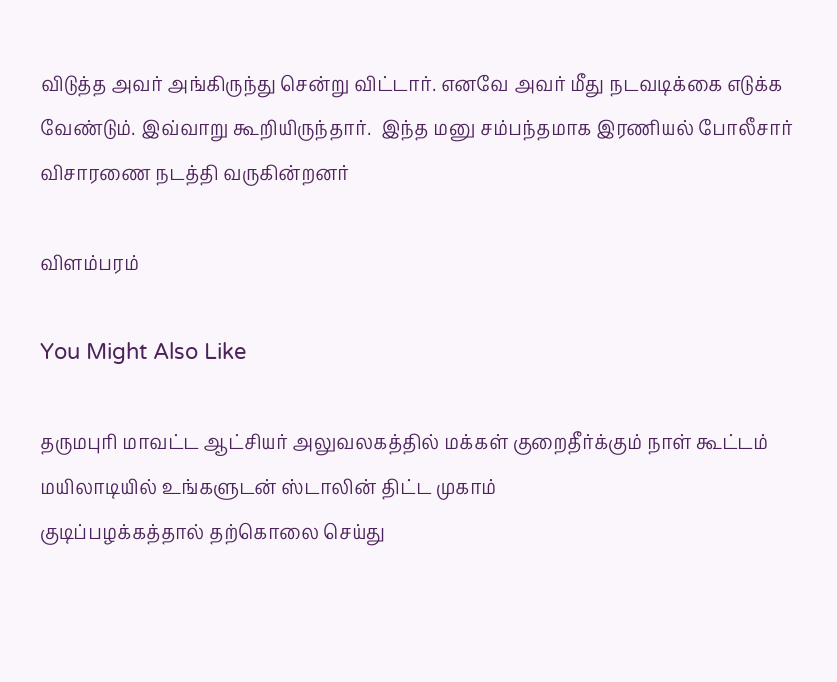விடுத்த அவர் அங்கிருந்து சென்று விட்டார். எனவே அவர் மீது நடவடிக்கை எடுக்க வேண்டும். இவ்வாறு கூறியிருந்தார்.  இந்த மனு சம்பந்தமாக இரணியல் போலீசார் விசாரணை நடத்தி வருகின்றனர்

விளம்பரம்

You Might Also Like

தருமபுரி மாவட்ட ஆட்சியர் அலுவலகத்தில் மக்கள் குறைதீர்க்கும் நாள் கூட்டம்
மயிலாடியில் உங்களுடன் ஸ்டாலின் திட்ட முகாம்
குடிப்பழக்கத்தால் தற்கொலை செய்து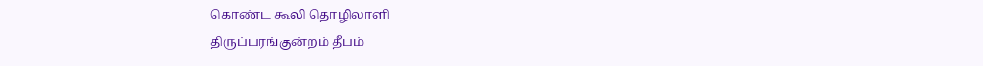கொண்ட கூலி தொழிலாளி
திருப்பரங்குன்றம் தீபம்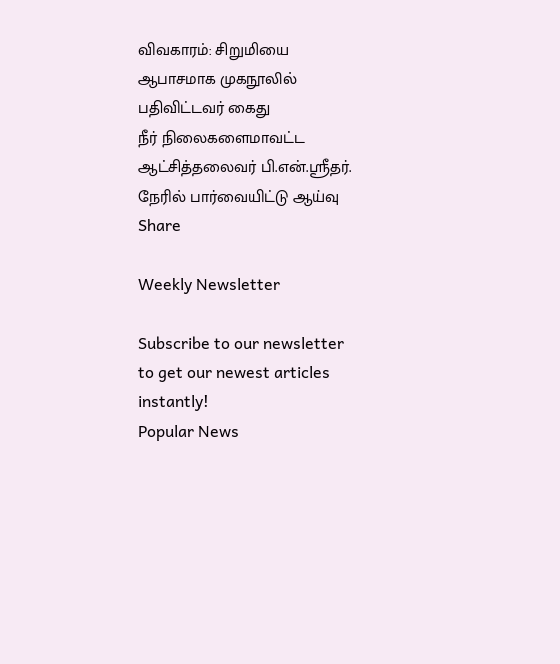விவகாரம்: சிறுமியை ஆபாசமாக முகநூலில் பதிவிட்டவர் கைது
நீர் நிலைகளைமாவட்ட ஆட்சித்தலைவர் பி.என்.ஸ்ரீதர். நேரில் பார்வையிட்டு ஆய்வு
Share

Weekly Newsletter

Subscribe to our newsletter to get our newest articles instantly!
Popular News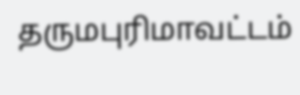தருமபுரிமாவட்டம்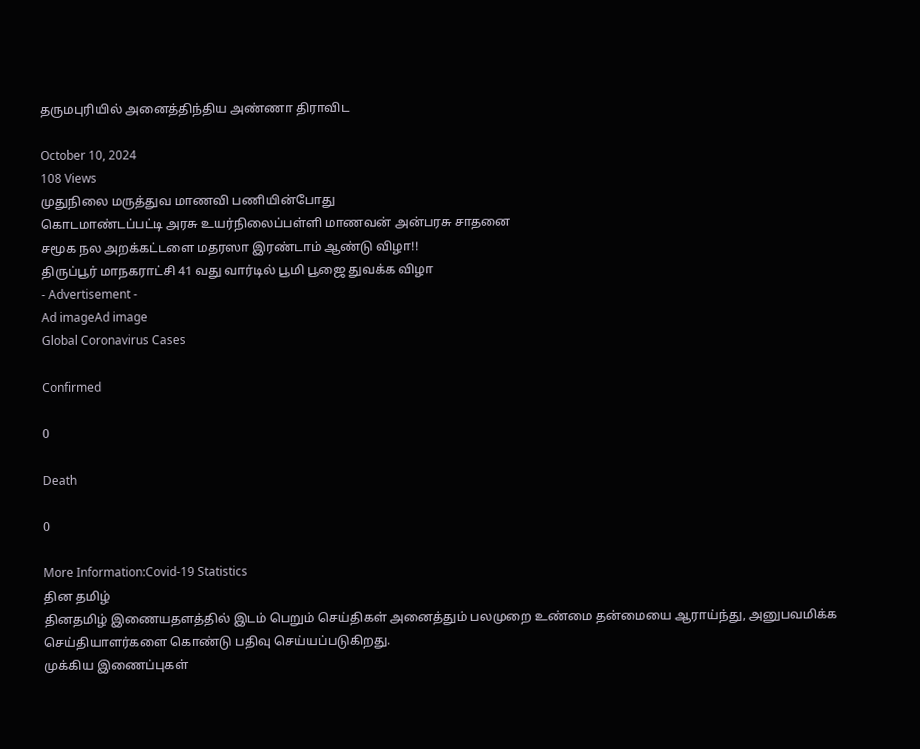தருமபுரியில் அனைத்திந்திய அண்ணா திராவிட

October 10, 2024
108 Views
முதுநிலை மருத்துவ மாணவி பணியின்போது
கொடமாண்டப்பட்டி அரசு உயர்நிலைப்பள்ளி மாணவன் அன்பரசு சாதனை
சமூக நல அறக்கட்டளை மதரஸா இரண்டாம் ஆண்டு விழா!!
திருப்பூர் மாநகராட்சி 41 வது வார்டில் பூமி பூஜை துவக்க விழா
- Advertisement -
Ad imageAd image
Global Coronavirus Cases

Confirmed

0

Death

0

More Information:Covid-19 Statistics
தின தமிழ்
தினதமிழ் இணையதளத்தில் இடம் பெறும் செய்திகள் அனைத்தும் பலமுறை உண்மை தன்மையை ஆராய்ந்து, அனுபவமிக்க செய்தியாளர்களை கொண்டு பதிவு செய்யப்படுகிறது.
முக்கிய இணைப்புகள்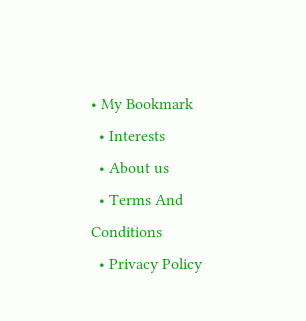• My Bookmark
  • Interests
  • About us
  • Terms And Conditions
  • Privacy Policy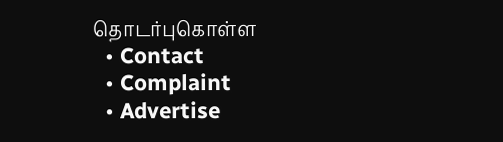தொடர்புகொள்ள
  • Contact
  • Complaint
  • Advertise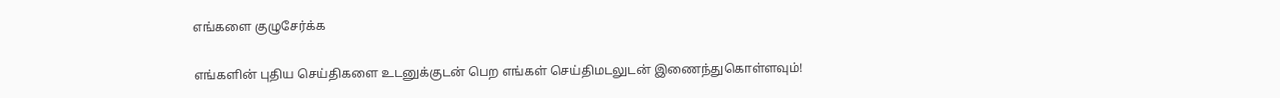எங்களை குழுசேர்க்க

எங்களின் புதிய செய்திகளை உடனுக்குடன் பெற எங்கள் செய்திமடலுடன் இணைந்துகொள்ளவும்!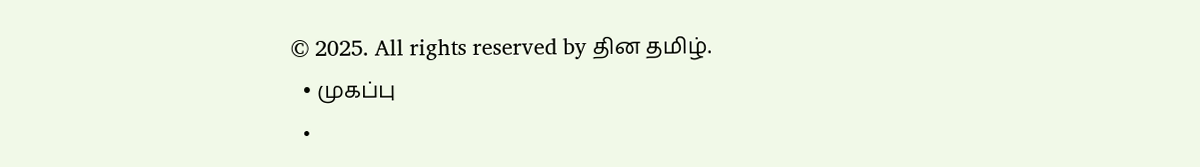© 2025. All rights reserved by தின தமிழ்.
  • முகப்பு
  •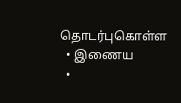தொடர்புகொள்ள
  • இணைய
  •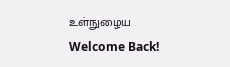உள்நுழைய
Welcome Back!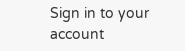Sign in to your account